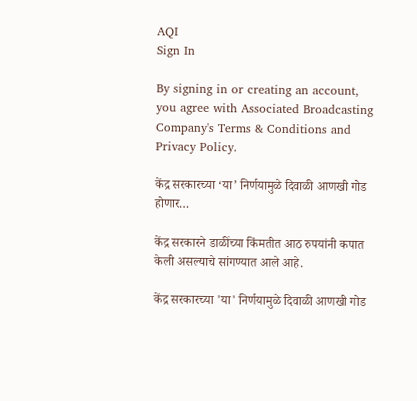AQI
Sign In

By signing in or creating an account, you agree with Associated Broadcasting Company's Terms & Conditions and Privacy Policy.

केंद्र सरकारच्या ‘या’ निर्णयामुळे दिवाळी आणखी गोड होणार…

केंद्र सरकारने डाळींच्या किंमतीत आठ रुपयांनी कपात केली असल्याचे सांगण्यात आले आहे.

केंद्र सरकारच्या 'या' निर्णयामुळे दिवाळी आणखी गोड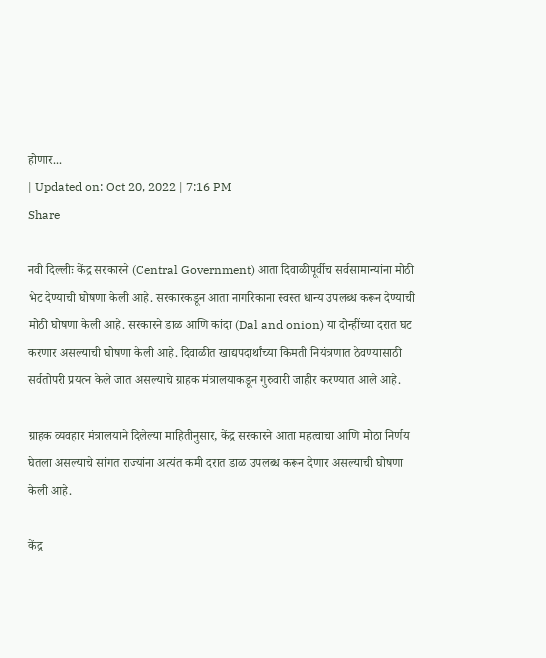होणार...
| Updated on: Oct 20, 2022 | 7:16 PM
Share

नवी दिल्लीः केंद्र सरकारने (Central Government) आता दिवाळीपूर्वीच सर्वसामान्यांना मोठी भेट देण्याची घोषणा केली आहे. सरकारकडून आता नागरिकाना स्वस्त धान्य उपलब्ध करून देण्याची मोठी घोषणा केली आहे. सरकारने डाळ आणि कांदा (Dal and onion) या दोन्हींच्या दरात घट करणार असल्याची घोषणा केली आहे. दिवाळीत खाद्यपदार्थांच्या किमती नियंत्रणात ठेवण्यासाठी सर्वतोपरी प्रयत्न केले जात असल्याचे ग्राहक मंत्रालयाकडून गुरुवारी जाहीर करण्यात आले आहे.

ग्राहक व्यवहार मंत्रालयाने दिलेल्या माहितीनुसार, केंद्र सरकारने आता महत्वाचा आणि मोठा निर्णय घेतला असल्याचे सांगत राज्यांना अत्यंत कमी दरात डाळ उपलब्ध करून देणार असल्याची घोषणा केली आहे.

केंद्र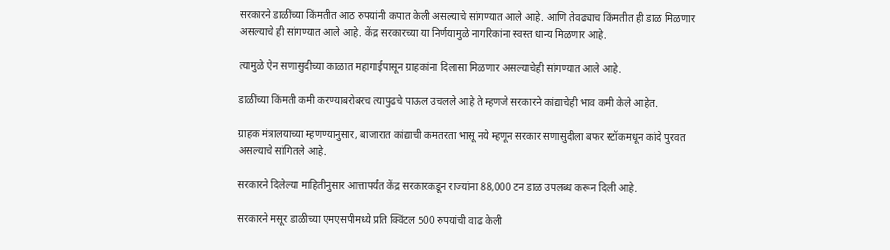सरकारने डाळींच्या किंमतीत आठ रुपयांनी कपात केली असल्याचे सांगण्यात आले आहे. आणि तेवढ्याच किंमतीत ही डाळ मिळणार असल्याचे ही सांगण्यात आले आहे. केंद्र सरकारच्या या निर्णयामुळे नागरिकांना स्वस्त धान्य मिळणार आहे.

त्यामुळे ऐन सणासुदीच्या काळात महागाईपासून ग्राहकांना दिलासा मिळणार असल्याचेही सांगण्यात आले आहे.

डाळींच्या किंमती कमी करण्याबरोबरच त्यापुढचे पाऊल उचलले आहे ते म्हणजे सरकारने कांद्याचेही भाव कमी केले आहेत.

ग्राहक मंत्रालयाच्या म्हणण्यानुसार, बाजारात कांद्याची कमतरता भासू नये म्हणून सरकार सणासुदीला बफर स्टॉकमधून कांदे पुरवत असल्याचे सांगितले आहे.

सरकारने दिलेल्या माहितीनुसार आत्तापर्यंत केंद्र सरकारकडून राज्यांना 88,000 टन डाळ उपलब्ध करून दिली आहे.

सरकारने मसूर डाळीच्या एमएसपीमध्ये प्रति क्विंटल 500 रुपयांची वाढ केली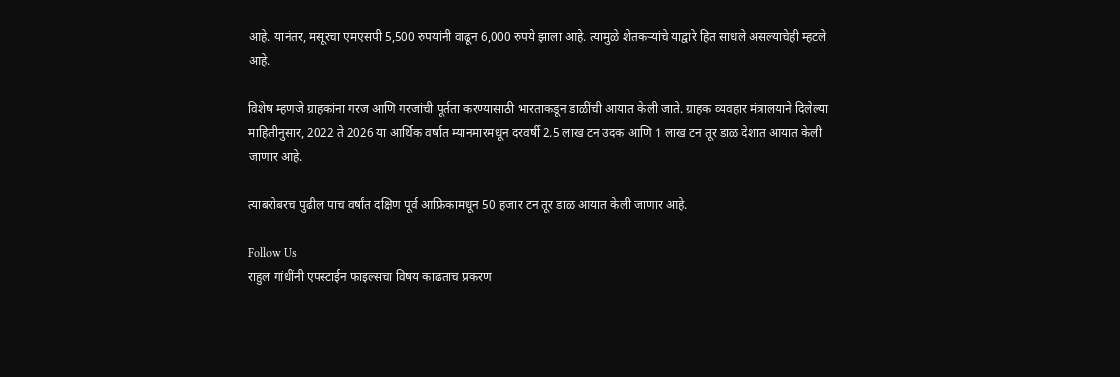आहे. यानंतर, मसूरचा एमएसपी 5,500 रुपयांनी वाढून 6,000 रुपये झाला आहे. त्यामुळे शेतकऱ्यांचे याद्वारे हित साधले असल्याचेही म्हटले आहे.

विशेष म्हणजे ग्राहकांना गरज आणि गरजांची पूर्तता करण्यासाठी भारताकडून डाळींची आयात केली जाते. ग्राहक व्यवहार मंत्रालयाने दिलेल्या माहितीनुसार, 2022 ते 2026 या आर्थिक वर्षात म्यानमारमधून दरवर्षी 2.5 लाख टन उदक आणि 1 लाख टन तूर डाळ देशात आयात केली जाणार आहे.

त्याबरोबरच पुढील पाच वर्षांत दक्षिण पूर्व आफ्रिकामधून 50 हजार टन तूर डाळ आयात केली जाणार आहे.

Follow Us
राहुल गांधींनी एपस्टाईन फाइल्सचा विषय काढताच प्रकरण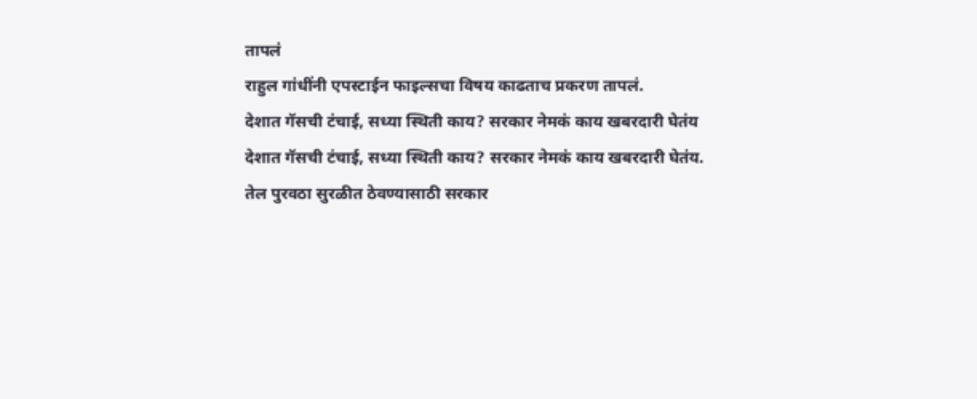तापलं
राहुल गांधींनी एपस्टाईन फाइल्सचा विषय काढताच प्रकरण तापलं.
देशात गॅसची टंचाई, सध्या स्थिती काय? सरकार नेमकं काय खबरदारी घेतंय
देशात गॅसची टंचाई, सध्या स्थिती काय? सरकार नेमकं काय खबरदारी घेतंय.
तेल पुरवठा सुरळीत ठेवण्यासाठी सरकार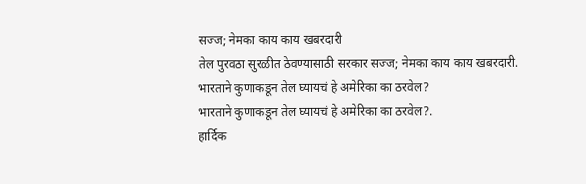सज्ज; नेमका काय काय खबरदारी
तेल पुरवठा सुरळीत ठेवण्यासाठी सरकार सज्ज; नेमका काय काय खबरदारी.
भारताने कुणाकडून तेल घ्यायचं हे अमेरिका का ठरवेल?
भारताने कुणाकडून तेल घ्यायचं हे अमेरिका का ठरवेल?.
हार्दिक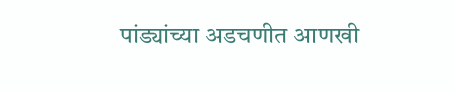पांड्यांच्या अडचणीत आणखी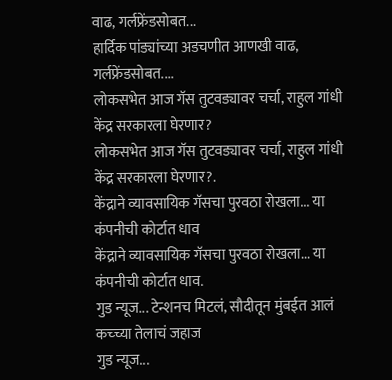वाढ, गर्लफ्रेंडसोबत...
हार्दिक पांड्यांच्या अडचणीत आणखी वाढ, गर्लफ्रेंडसोबत....
लोकसभेत आज गॅस तुटवड्यावर चर्चा, राहुल गांधी केंद्र सरकारला घेरणार?
लोकसभेत आज गॅस तुटवड्यावर चर्चा, राहुल गांधी केंद्र सरकारला घेरणार?.
केंद्राने व्यावसायिक गॅसचा पुरवठा रोखला... या कंपनीची कोर्टात धाव
केंद्राने व्यावसायिक गॅसचा पुरवठा रोखला... या कंपनीची कोर्टात धाव.
गुड न्यूज... टेन्शनच मिटलं, सौदीतून मुंबईत आलं कच्च्या तेलाचं जहाज
गुड न्यूज...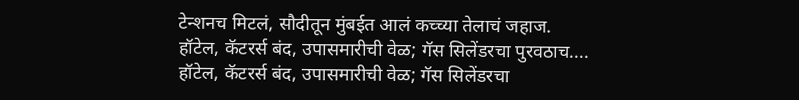टेन्शनच मिटलं, सौदीतून मुंबईत आलं कच्च्या तेलाचं जहाज.
हॉटेल, कॅटरर्स बंद, उपासमारीची वेळ; गॅस सिलेंडरचा पुरवठाच....
हॉटेल, कॅटरर्स बंद, उपासमारीची वेळ; गॅस सिलेंडरचा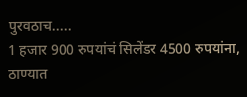पुरवठाच.....
1 हजार 900 रुपयांचं सिलेंडर 4500 रुपयांना, ठाण्यात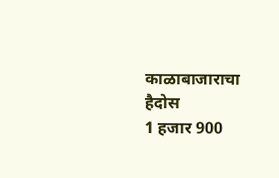काळाबाजाराचा हैदोस
1 हजार 900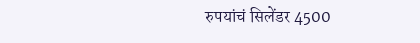रुपयांचं सिलेंडर 4500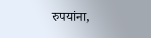रुपयांना,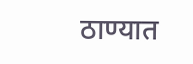ठाण्यात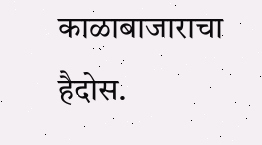काळाबाजाराचा हैदोस.